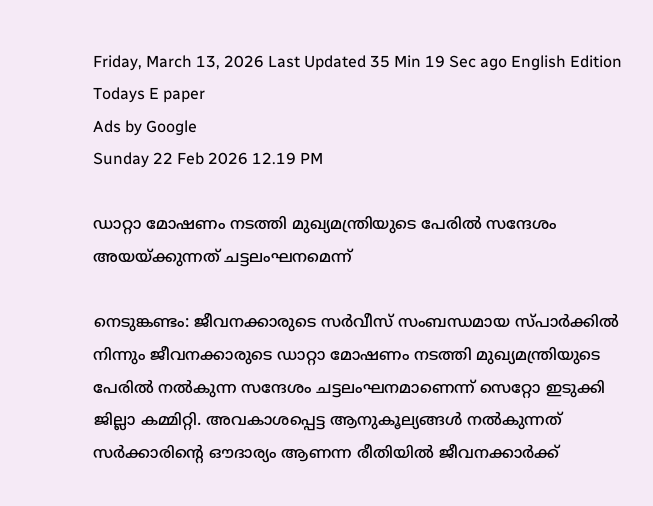Friday, March 13, 2026 Last Updated 35 Min 19 Sec ago English Edition
Todays E paper
Ads by Google
Sunday 22 Feb 2026 12.19 PM

ഡാറ്റാ മോഷണം നടത്തി മുഖ്യമന്ത്രിയുടെ പേരില്‍ സന്ദേശം അയയ്‌ക്കുന്നത്‌ ചട്ടലംഘനമെന്ന്‌

നെടുങ്കണ്ടം: ജീവനക്കാരുടെ സര്‍വീസ്‌ സംബന്ധമായ സ്‌പാര്‍ക്കില്‍ നിന്നും ജീവനക്കാരുടെ ഡാറ്റാ മോഷണം നടത്തി മുഖ്യമന്ത്രിയുടെ പേരില്‍ നല്‍കുന്ന സന്ദേശം ചട്ടലംഘനമാണെന്ന്‌ സെറ്റോ ഇടുക്കി ജില്ലാ കമ്മിറ്റി. അവകാശപ്പെട്ട ആനുകൂല്യങ്ങള്‍ നല്‍കുന്നത്‌ സര്‍ക്കാരിന്റെ ഔദാര്യം ആണന്ന രീതിയില്‍ ജീവനക്കാര്‍ക്ക്‌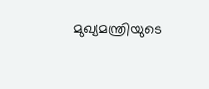മുഖ്യമന്ത്രിയുടെ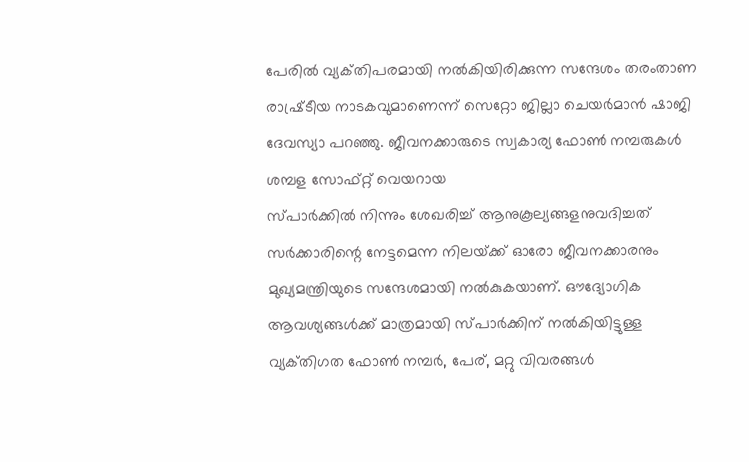പേരില്‍ വ്യക്‌തിപരമായി നല്‍കിയിരിക്കുന്ന സന്ദേശം തരംതാണ രാഷ്ര്‌ടീയ നാടകവുമാണെന്ന്‌ സെറ്റോ ജില്ലാ ചെയര്‍മാന്‍ ഷാജി ദേവസ്യാ പറഞ്ഞു. ജീവനക്കാരുടെ സ്വകാര്യ ഫോണ്‍ നമ്പരുകള്‍ ശമ്പള സോഫ്‌റ്റ് വെയറായ
സ്‌പാര്‍ക്കില്‍ നിന്നും ശേഖരിച്ച്‌ ആനുകൂല്യങ്ങളനുവദിച്ചത്‌ സര്‍ക്കാരിന്റെ നേട്ടമെന്ന നിലയ്‌ക്ക് ഓരോ ജീവനക്കാരനും മുഖ്യമന്ത്രിയുടെ സന്ദേശമായി നല്‍കുകയാണ്‌. ഔദ്യോഗിക ആവശ്യങ്ങള്‍ക്ക്‌ മാത്രമായി സ്‌പാര്‍ക്കിന്‌ നല്‍കിയിട്ടുള്ള വ്യക്‌തിഗത ഫോണ്‍ നമ്പര്‍, പേര്‌, മറ്റു വിവരങ്ങള്‍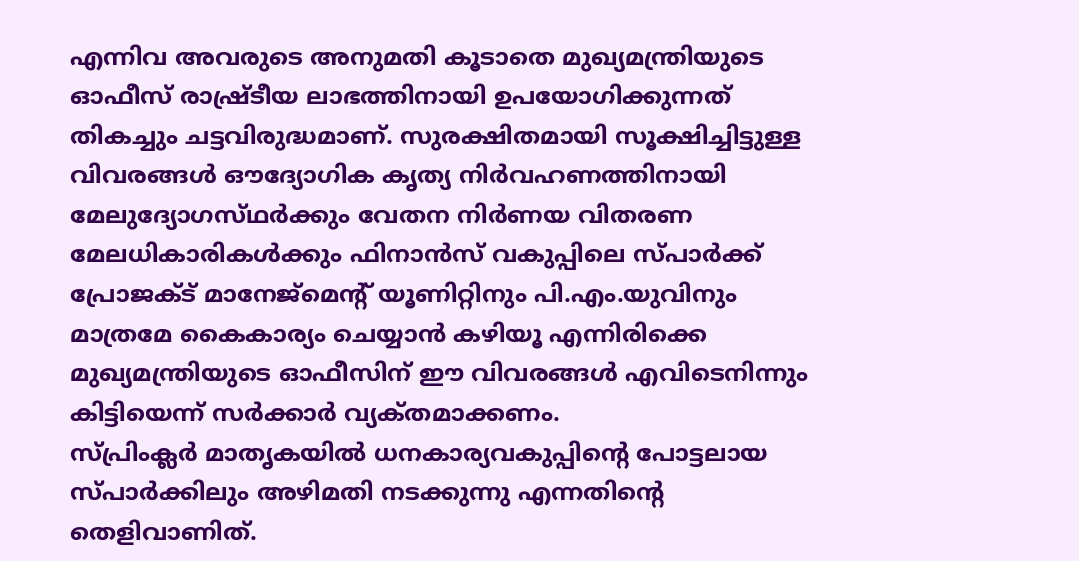എന്നിവ അവരുടെ അനുമതി കൂടാതെ മുഖ്യമന്ത്രിയുടെ ഓഫീസ്‌ രാഷ്ര്‌ടീയ ലാഭത്തിനായി ഉപയോഗിക്കുന്നത്‌ തികച്ചും ചട്ടവിരുദ്ധമാണ്‌. സുരക്ഷിതമായി സൂക്ഷിച്ചിട്ടുള്ള വിവരങ്ങള്‍ ഔദ്യോഗിക കൃത്യ നിര്‍വഹണത്തിനായി മേലുദ്യോഗസ്‌ഥര്‍ക്കും വേതന നിര്‍ണയ വിതരണ മേലധികാരികള്‍ക്കും ഫിനാന്‍സ്‌ വകുപ്പിലെ സ്‌പാര്‍ക്ക്‌ പ്രോജക്‌ട് മാനേജ്‌മെന്റ്‌ യൂണിറ്റിനും പി.എം.യുവിനും മാത്രമേ കൈകാര്യം ചെയ്യാന്‍ കഴിയൂ എന്നിരിക്കെ മുഖ്യമന്ത്രിയുടെ ഓഫീസിന്‌ ഈ വിവരങ്ങള്‍ എവിടെനിന്നും കിട്ടിയെന്ന്‌ സര്‍ക്കാര്‍ വ്യക്‌തമാക്കണം.
സ്‌പ്രിംക്ലര്‍ മാതൃകയില്‍ ധനകാര്യവകുപ്പിന്റെ പോട്ടലായ സ്‌പാര്‍ക്കിലും അഴിമതി നടക്കുന്നു എന്നതിന്റെ തെളിവാണിത്‌.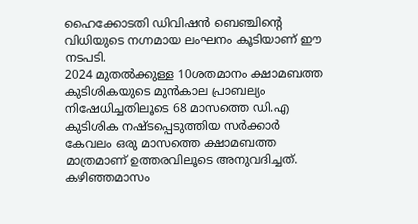ഹൈക്കോടതി ഡിവിഷന്‍ ബെഞ്ചിന്റെ വിധിയുടെ നഗ്നമായ ലംഘനം കൂടിയാണ്‌ ഈ നടപടി.
2024 മുതല്‍ക്കുള്ള 10ശതമാനം ക്ഷാമബത്ത കുടിശികയുടെ മുന്‍കാല പ്രാബല്യം നിഷേധിച്ചതിലൂടെ 68 മാസത്തെ ഡി.എ കുടിശിക നഷ്‌ടപ്പെടുത്തിയ സര്‍ക്കാര്‍ കേവലം ഒരു മാസത്തെ ക്ഷാമബത്ത മാത്രമാണ്‌ ഉത്തരവിലൂടെ അനുവദിച്ചത്‌. കഴിഞ്ഞമാസം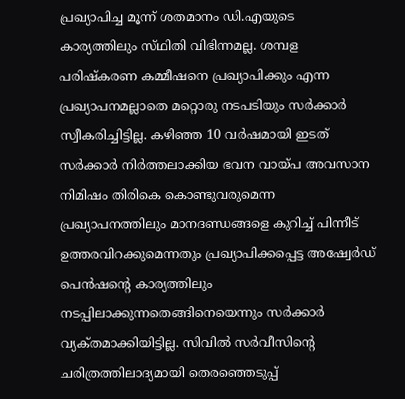പ്രഖ്യാപിച്ച മൂന്ന്‌ ശതമാനം ഡി.എയുടെ കാര്യത്തിലും സ്‌ഥിതി വിഭിന്നമല്ല. ശമ്പള പരിഷ്‌കരണ കമ്മീഷനെ പ്രഖ്യാപിക്കും എന്ന പ്രഖ്യാപനമല്ലാതെ മറ്റൊരു നടപടിയും സര്‍ക്കാര്‍ സ്വീകരിച്ചിട്ടില്ല. കഴിഞ്ഞ 10 വര്‍ഷമായി ഇടത്‌ സര്‍ക്കാര്‍ നിര്‍ത്തലാക്കിയ ഭവന വായ്‌പ അവസാന നിമിഷം തിരികെ കൊണ്ടുവരുമെന്ന പ്രഖ്യാപനത്തിലും മാനദണ്ഡങ്ങളെ കുറിച്ച്‌ പിന്നീട്‌ ഉത്തരവിറക്കുമെന്നതും പ്രഖ്യാപിക്കപ്പെട്ട അഷ്വേര്‍ഡ്‌ പെന്‍ഷന്റെ കാര്യത്തിലും നടപ്പിലാക്കുന്നതെങ്ങിനെയെന്നും സര്‍ക്കാര്‍ വ്യക്‌തമാക്കിയിട്ടില്ല. സിവില്‍ സര്‍വീസിന്റെ ചരിത്രത്തിലാദ്യമായി തെരഞ്ഞെടുപ്പ്‌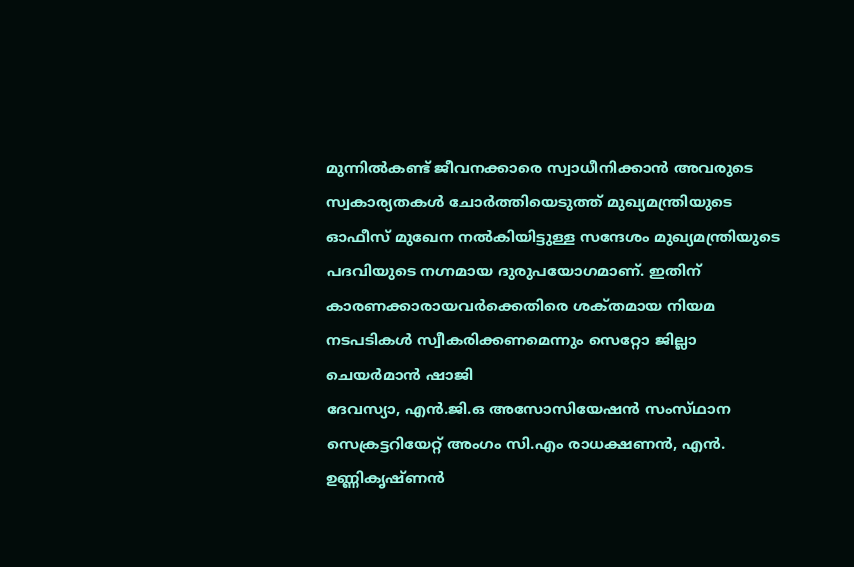മുന്നില്‍കണ്ട്‌ ജീവനക്കാരെ സ്വാധീനിക്കാന്‍ അവരുടെ സ്വകാര്യതകള്‍ ചോര്‍ത്തിയെടുത്ത്‌ മുഖ്യമന്ത്രിയുടെ ഓഫീസ്‌ മുഖേന നല്‍കിയിട്ടുള്ള സന്ദേശം മുഖ്യമന്ത്രിയുടെ പദവിയുടെ നഗ്നമായ ദുരുപയോഗമാണ്‌. ഇതിന്‌ കാരണക്കാരായവര്‍ക്കെതിരെ ശക്‌തമായ നിയമ നടപടികള്‍ സ്വീകരിക്കണമെന്നും സെറ്റോ ജില്ലാ ചെയര്‍മാന്‍ ഷാജി
ദേവസ്യാ, എന്‍.ജി.ഒ അസോസിയേഷന്‍ സംസ്‌ഥാന സെക്രട്ടറിയേറ്റ്‌ അംഗം സി.എം രാധക്ഷണന്‍, എന്‍. ഉണ്ണികൃഷ്‌ണന്‍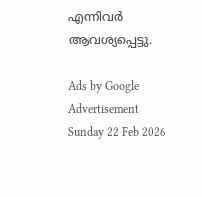എന്നിവര്‍ ആവശ്യപ്പെട്ടു.

Ads by Google
Advertisement
Sunday 22 Feb 2026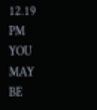12.19 PM
YOU MAY BE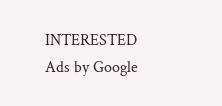INTERESTED
Ads by Google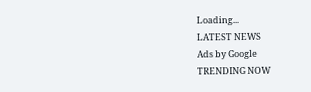Loading...
LATEST NEWS
Ads by Google
TRENDING NOW